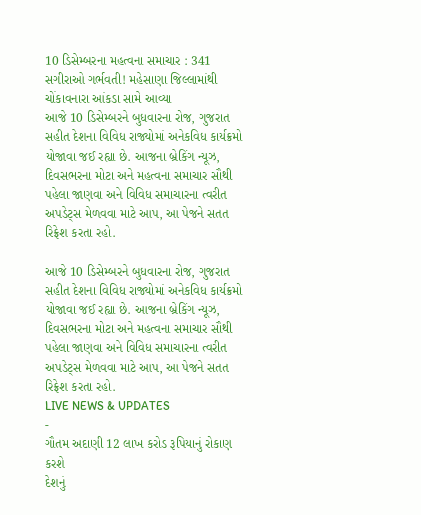10 ડિસેમ્બરના મહત્વના સમાચાર : 341 સગીરાઓ ગર્ભવતી! મહેસાણા જિલ્લામાંથી ચોંકાવનારા આંકડા સામે આવ્યા
આજે 10 ડિસેમ્બરને બુધવારના રોજ, ગુજરાત સહીત દેશના વિવિધ રાજ્યોમાં અનેકવિધ કાર્યક્રમો યોજાવા જઈ રહ્યા છે. આજના બ્રેકિંગ ન્યૂઝ, દિવસભરના મોટા અને મહત્વના સમાચાર સૌથી પહેલા જાણવા અને વિવિધ સમાચારના ત્વરીત અપડેટ્સ મેળવવા માટે આપ, આ પેજને સતત રિફ્રેશ કરતા રહો.

આજે 10 ડિસેમ્બરને બુધવારના રોજ, ગુજરાત સહીત દેશના વિવિધ રાજ્યોમાં અનેકવિધ કાર્યક્રમો યોજાવા જઈ રહ્યા છે. આજના બ્રેકિંગ ન્યૂઝ, દિવસભરના મોટા અને મહત્વના સમાચાર સૌથી પહેલા જાણવા અને વિવિધ સમાચારના ત્વરીત અપડેટ્સ મેળવવા માટે આપ, આ પેજને સતત રિફ્રેશ કરતા રહો.
LIVE NEWS & UPDATES
-
ગૌતમ અદાણી 12 લાખ કરોડ રૂપિયાનું રોકાણ કરશે
દેશનું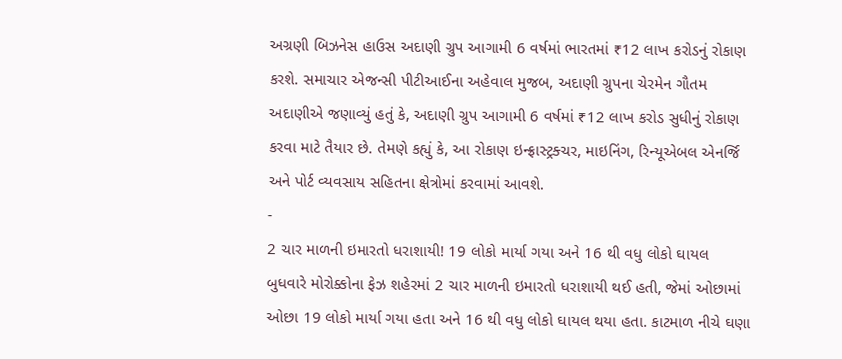અગ્રણી બિઝનેસ હાઉસ અદાણી ગ્રુપ આગામી 6 વર્ષમાં ભારતમાં ₹12 લાખ કરોડનું રોકાણ કરશે. સમાચાર એજન્સી પીટીઆઈના અહેવાલ મુજબ, અદાણી ગ્રુપના ચેરમેન ગૌતમ અદાણીએ જણાવ્યું હતું કે, અદાણી ગ્રુપ આગામી 6 વર્ષમાં ₹12 લાખ કરોડ સુધીનું રોકાણ કરવા માટે તૈયાર છે. તેમણે કહ્યું કે, આ રોકાણ ઇન્ફ્રાસ્ટ્રક્ચર, માઇનિંગ, રિન્યૂએબલ એનર્જિ અને પોર્ટ વ્યવસાય સહિતના ક્ષેત્રોમાં કરવામાં આવશે.
-
2 ચાર માળની ઇમારતો ધરાશાયી! 19 લોકો માર્યા ગયા અને 16 થી વધુ લોકો ઘાયલ
બુધવારે મોરોક્કોના ફેઝ શહેરમાં 2 ચાર માળની ઇમારતો ધરાશાયી થઈ હતી, જેમાં ઓછામાં ઓછા 19 લોકો માર્યા ગયા હતા અને 16 થી વધુ લોકો ઘાયલ થયા હતા. કાટમાળ નીચે ઘણા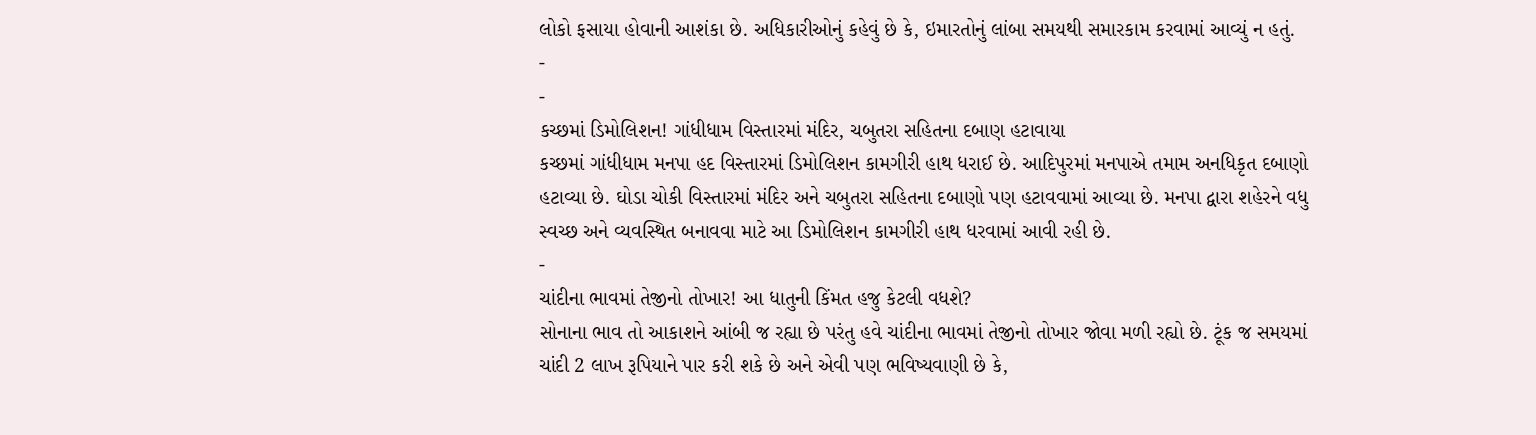લોકો ફસાયા હોવાની આશંકા છે. અધિકારીઓનું કહેવું છે કે, ઇમારતોનું લાંબા સમયથી સમારકામ કરવામાં આવ્યું ન હતું.
-
-
કચ્છમાં ડિમોલિશન! ગાંધીધામ વિસ્તારમાં મંદિર, ચબુતરા સહિતના દબાણ હટાવાયા
કચ્છમાં ગાંધીધામ મનપા હદ વિસ્તારમાં ડિમોલિશન કામગીરી હાથ ધરાઈ છે. આદિપુરમાં મનપાએ તમામ અનધિકૃત દબાણો હટાવ્યા છે. ઘોડા ચોકી વિસ્તારમાં મંદિર અને ચબુતરા સહિતના દબાણો પણ હટાવવામાં આવ્યા છે. મનપા દ્વારા શહેરને વધુ સ્વચ્છ અને વ્યવસ્થિત બનાવવા માટે આ ડિમોલિશન કામગીરી હાથ ધરવામાં આવી રહી છે.
-
ચાંદીના ભાવમાં તેજીનો તોખાર! આ ધાતુની કિંમત હજુ કેટલી વધશે?
સોનાના ભાવ તો આકાશને આંબી જ રહ્યા છે પરંતુ હવે ચાંદીના ભાવમાં તેજીનો તોખાર જોવા મળી રહ્યો છે. ટૂંક જ સમયમાં ચાંદી 2 લાખ રૂપિયાને પાર કરી શકે છે અને એવી પણ ભવિષ્યવાણી છે કે,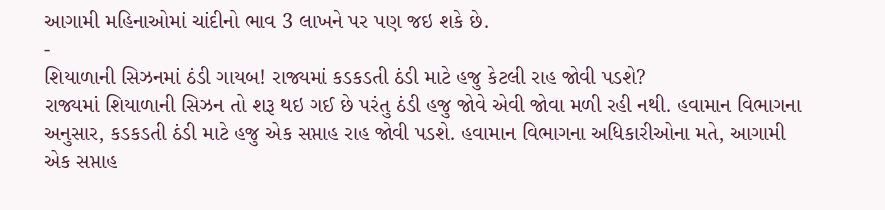આગામી મહિનાઓમાં ચાંદીનો ભાવ 3 લાખને પર પણ જઇ શકે છે.
-
શિયાળાની સિઝનમાં ઠંડી ગાયબ! રાજ્યમાં કડકડતી ઠંડી માટે હજુ કેટલી રાહ જોવી પડશે?
રાજ્યમાં શિયાળાની સિઝન તો શરૂ થઇ ગઈ છે પરંતુ ઠંડી હજુ જોવે એવી જોવા મળી રહી નથી. હવામાન વિભાગના અનુસાર, કડકડતી ઠંડી માટે હજુ એક સપ્તાહ રાહ જોવી પડશે. હવામાન વિભાગના અધિકારીઓના મતે, આગામી એક સપ્તાહ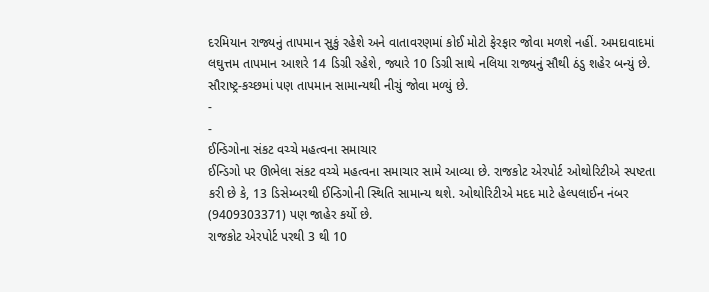દરમિયાન રાજ્યનું તાપમાન સુકું રહેશે અને વાતાવરણમાં કોઈ મોટો ફેરફાર જોવા મળશે નહીં. અમદાવાદમાં લઘુત્તમ તાપમાન આશરે 14 ડિગ્રી રહેશે, જ્યારે 10 ડિગ્રી સાથે નલિયા રાજ્યનું સૌથી ઠંડુ શહેર બન્યું છે. સૌરાષ્ટ્ર-કચ્છમાં પણ તાપમાન સામાન્યથી નીચું જોવા મળ્યું છે.
-
-
ઈન્ડિગોના સંકટ વચ્ચે મહત્વના સમાચાર
ઈન્ડિગો પર ઊભેલા સંકટ વચ્ચે મહત્વના સમાચાર સામે આવ્યા છે. રાજકોટ એરપોર્ટ ઓથોરિટીએ સ્પષ્ટતા કરી છે કે, 13 ડિસેમ્બરથી ઈન્ડિગોની સ્થિતિ સામાન્ય થશે. ઓથોરિટીએ મદદ માટે હેલ્પલાઈન નંબર (9409303371) પણ જાહેર કર્યો છે.
રાજકોટ એરપોર્ટ પરથી 3 થી 10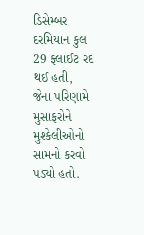ડિસેમ્બર દરમિયાન કુલ 29 ફ્લાઈટ રદ થઈ હતી, જેના પરિણામે મુસાફરોને મુશ્કેલીઓનો સામનો કરવો પડ્યો હતો.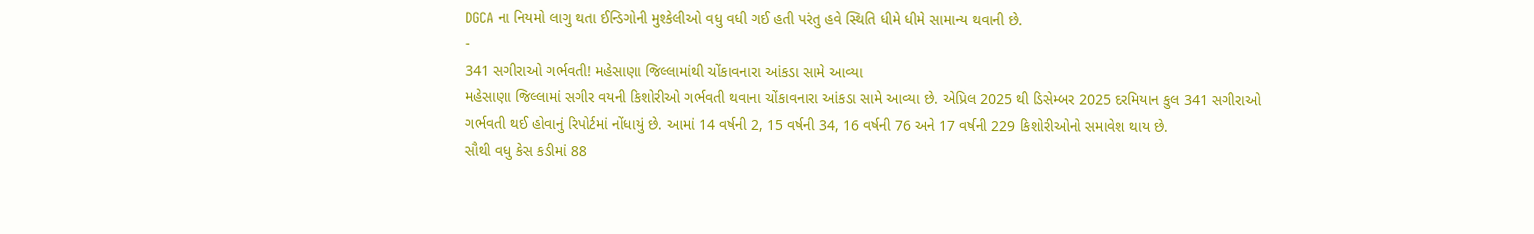DGCA ના નિયમો લાગુ થતા ઈન્ડિગોની મુશ્કેલીઓ વધુ વધી ગઈ હતી પરંતુ હવે સ્થિતિ ધીમે ધીમે સામાન્ય થવાની છે.
-
341 સગીરાઓ ગર્ભવતી! મહેસાણા જિલ્લામાંથી ચોંકાવનારા આંકડા સામે આવ્યા
મહેસાણા જિલ્લામાં સગીર વયની કિશોરીઓ ગર્ભવતી થવાના ચોંકાવનારા આંકડા સામે આવ્યા છે. એપ્રિલ 2025 થી ડિસેમ્બર 2025 દરમિયાન કુલ 341 સગીરાઓ ગર્ભવતી થઈ હોવાનું રિપોર્ટમાં નોંધાયું છે. આમાં 14 વર્ષની 2, 15 વર્ષની 34, 16 વર્ષની 76 અને 17 વર્ષની 229 કિશોરીઓનો સમાવેશ થાય છે.
સૌથી વધુ કેસ કડીમાં 88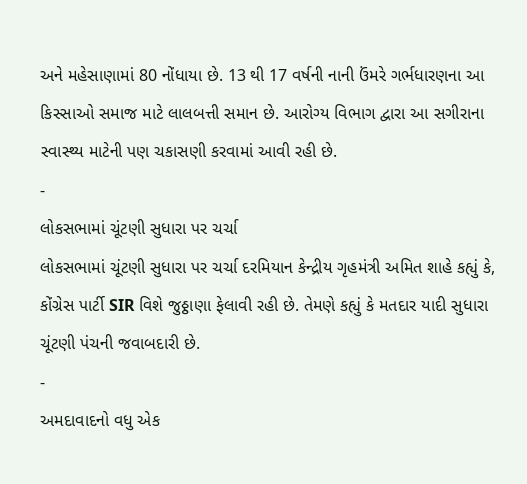અને મહેસાણામાં 80 નોંધાયા છે. 13 થી 17 વર્ષની નાની ઉંમરે ગર્ભધારણના આ કિસ્સાઓ સમાજ માટે લાલબત્તી સમાન છે. આરોગ્ય વિભાગ દ્વારા આ સગીરાના સ્વાસ્થ્ય માટેની પણ ચકાસણી કરવામાં આવી રહી છે.
-
લોકસભામાં ચૂંટણી સુધારા પર ચર્ચા
લોકસભામાં ચૂંટણી સુધારા પર ચર્ચા દરમિયાન કેન્દ્રીય ગૃહમંત્રી અમિત શાહે કહ્યું કે, કોંગ્રેસ પાર્ટી SIR વિશે જુઠ્ઠાણા ફેલાવી રહી છે. તેમણે કહ્યું કે મતદાર યાદી સુધારા ચૂંટણી પંચની જવાબદારી છે.
-
અમદાવાદનો વધુ એક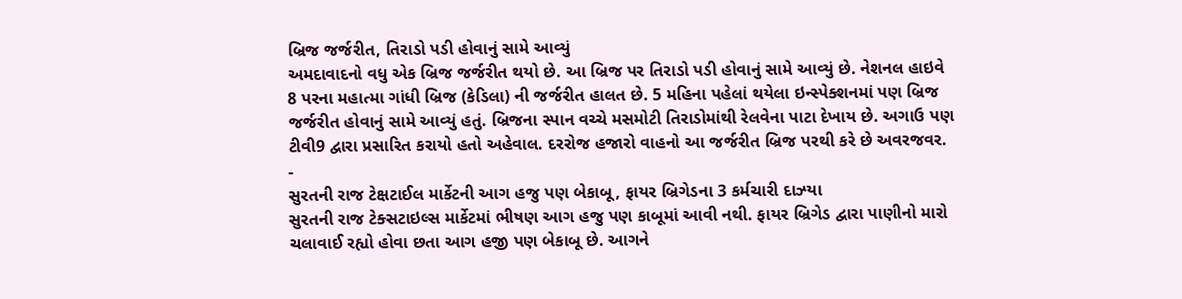બ્રિજ જર્જરીત, તિરાડો પડી હોવાનું સામે આવ્યું
અમદાવાદનો વધુ એક બ્રિજ જર્જરીત થયો છે. આ બ્રિજ પર તિરાડો પડી હોવાનું સામે આવ્યું છે. નેશનલ હાઇવે 8 પરના મહાત્મા ગાંધી બ્રિજ (કેડિલા) ની જર્જરીત હાલત છે. 5 મહિના પહેલાં થયેલા ઇન્સ્પેક્શનમાં પણ બ્રિજ જર્જરીત હોવાનું સામે આવ્યું હતું. બ્રિજના સ્પાન વચ્ચે મસમોટી તિરાડોમાંથી રેલવેના પાટા દેખાય છે. અગાઉ પણ ટીવી9 દ્વારા પ્રસારિત કરાયો હતો અહેવાલ. દરરોજ હજારો વાહનો આ જર્જરીત બ્રિજ પરથી કરે છે અવરજવર.
-
સુરતની રાજ ટેક્ષટાઈલ માર્કેટની આગ હજુ પણ બેકાબૂ, ફાયર બ્રિગેડના 3 કર્મચારી દાઝ્યા
સુરતની રાજ ટેક્સટાઇલ્સ માર્કેટમાં ભીષણ આગ હજુ પણ કાબૂમાં આવી નથી. ફાયર બ્રિગેડ દ્વારા પાણીનો મારો ચલાવાઈ રહ્યો હોવા છતા આગ હજી પણ બેકાબૂ છે. આગને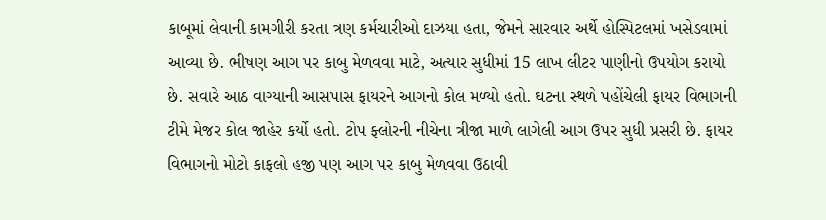કાબૂમાં લેવાની કામગીરી કરતા ત્રણ કર્મચારીઓ દાઝયા હતા, જેમને સારવાર અર્થે હોસ્પિટલમાં ખસેડવામાં આવ્યા છે. ભીષણ આગ પર કાબુ મેળવવા માટે, અત્યાર સુધીમાં 15 લાખ લીટર પાણીનો ઉપયોગ કરાયો છે. સવારે આઠ વાગ્યાની આસપાસ ફાયરને આગનો કોલ મળ્યો હતો. ઘટના સ્થળે પહોંચેલી ફાયર વિભાગની ટીમે મેજર કોલ જાહેર કર્યો હતો. ટોપ ફ્લોરની નીચેના ત્રીજા માળે લાગેલી આગ ઉપર સુધી પ્રસરી છે. ફાયર વિભાગનો મોટો કાફલો હજી પણ આગ પર કાબુ મેળવવા ઉઠાવી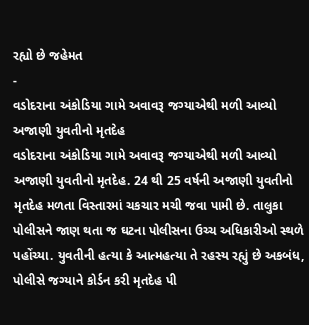રહ્યો છે જહેમત
-
વડોદરાના અંકોડિયા ગામે અવાવરૂ જગ્યાએથી મળી આવ્યો અજાણી યુવતીનો મૃતદેહ
વડોદરાના અંકોડિયા ગામે અવાવરૂ જગ્યાએથી મળી આવ્યો અજાણી યુવતીનો મૃતદેહ. 24 થી 25 વર્ષની અજાણી યુવતીનો મૃતદેહ મળતા વિસ્તારમાં ચકચાર મચી જવા પામી છે. તાલુકા પોલીસને જાણ થતા જ ઘટના પોલીસના ઉચ્ચ અધિકારીઓ સ્થળે પહોંચ્યા. યુવતીની હત્યા કે આત્મહત્યા તે રહસ્ય રહ્યું છે અકબંધ, પોલીસે જગ્યાને કોર્ડન કરી મૃતદેહ પી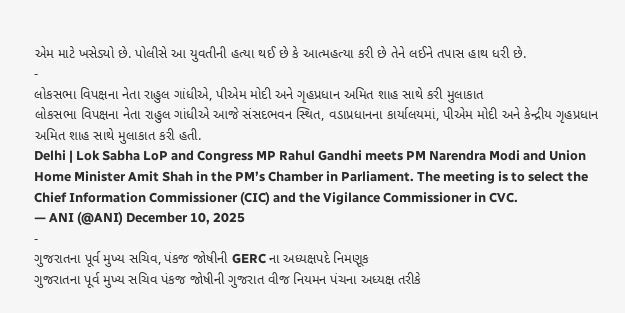એમ માટે ખસેડ્યો છે. પોલીસે આ યુવતીની હત્યા થઈ છે કે આત્મહત્યા કરી છે તેને લઈને તપાસ હાથ ધરી છે.
-
લોકસભા વિપક્ષના નેતા રાહુલ ગાંધીએ, પીએમ મોદી અને ગૃહપ્રધાન અમિત શાહ સાથે કરી મુલાકાત
લોકસભા વિપક્ષના નેતા રાહુલ ગાંધીએ આજે સંસદભવન સ્થિત, વડાપ્રધાનના કાર્યાલયમાં, પીએમ મોદી અને કેન્દ્રીય ગૃહપ્રધાન અમિત શાહ સાથે મુલાકાત કરી હતી.
Delhi | Lok Sabha LoP and Congress MP Rahul Gandhi meets PM Narendra Modi and Union Home Minister Amit Shah in the PM’s Chamber in Parliament. The meeting is to select the Chief Information Commissioner (CIC) and the Vigilance Commissioner in CVC.
— ANI (@ANI) December 10, 2025
-
ગુજરાતના પૂર્વ મુખ્ય સચિવ, પંકજ જોષીની GERC ના અધ્યક્ષપદે નિમણૂક
ગુજરાતના પૂર્વ મુખ્ય સચિવ પંકજ જોષીની ગુજરાત વીજ નિયમન પંચના અધ્યક્ષ તરીકે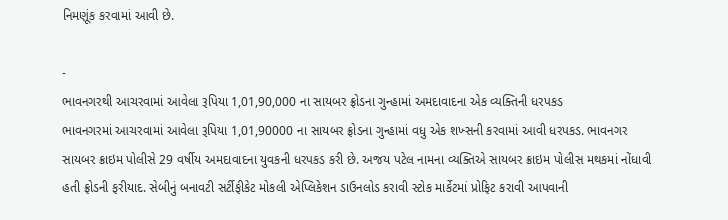નિમણૂંક કરવામાં આવી છે.

-
ભાવનગરથી આચરવામાં આવેલા રૂપિયા 1,01,90,000 ના સાયબર ફ્રોડના ગુન્હામાં અમદાવાદના એક વ્યક્તિની ધરપકડ
ભાવનગરમાં આચરવામાં આવેલા રૂપિયા 1,01,90000 ના સાયબર ફ્રોડના ગુન્હામાં વધુ એક શખ્સની કરવામાં આવી ધરપકડ. ભાવનગર સાયબર ક્રાઇમ પોલીસે 29 વર્ષીય અમદાવાદના યુવકની ધરપકડ કરી છે. અજય પટેલ નામના વ્યક્તિએ સાયબર ક્રાઇમ પોલીસ મથકમાં નોંધાવી હતી ફ્રોડની ફરીયાદ. સેબીનું બનાવટી સર્ટીફીકેટ મોકલી એપ્લિકેશન ડાઉનલોડ કરાવી સ્ટોક માર્કેટમાં પ્રોફિટ કરાવી આપવાની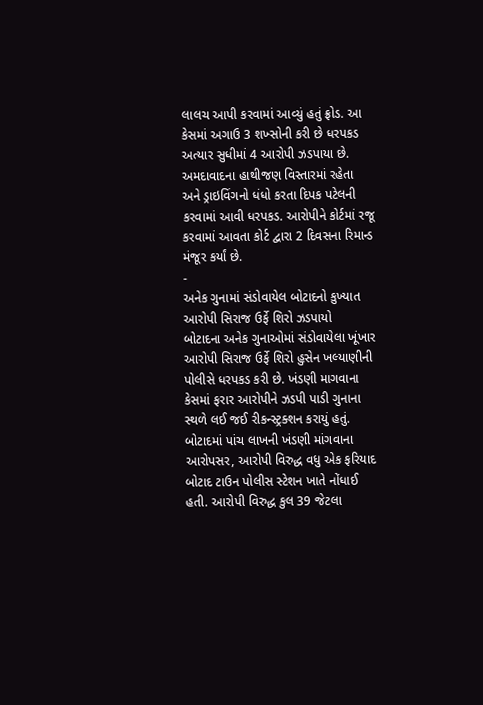લાલચ આપી કરવામાં આવ્યું હતું ફ્રોડ. આ કેસમાં અગાઉ 3 શખ્સોની કરી છે ધરપકડ અત્યાર સુધીમાં 4 આરોપી ઝડપાયા છે. અમદાવાદના હાથીજણ વિસ્તારમાં રહેતા અને ડ્રાઇવિંગનો ધંધો કરતા દિપક પટેલની કરવામાં આવી ધરપકડ. આરોપીને કોર્ટમાં રજૂ કરવામાં આવતા કોર્ટ દ્વારા 2 દિવસના રિમાન્ડ મંજૂર કર્યાં છે.
-
અનેક ગુનામાં સંડોવાયેલ બોટાદનો કુખ્યાત આરોપી સિરાજ ઉર્ફે શિરો ઝડપાયો
બોટાદના અનેક ગુનાઓમાં સંડોવાયેલા ખૂંખાર આરોપી સિરાજ ઉર્ફે શિરો હુસેન ખલ્યાણીની પોલીસે ધરપકડ કરી છે. ખંડણી માગવાના કેસમાં ફરાર આરોપીને ઝડપી પાડી ગુનાના સ્થળે લઈ જઈ રીકન્સ્ટ્રક્શન કરાયું હતું. બોટાદમાં પાંચ લાખની ખંડણી માંગવાના આરોપસર, આરોપી વિરુદ્ધ વધુ એક ફરિયાદ બોટાદ ટાઉન પોલીસ સ્ટેશન ખાતે નોંધાઈ હતી. આરોપી વિરુદ્ધ કુલ 39 જેટલા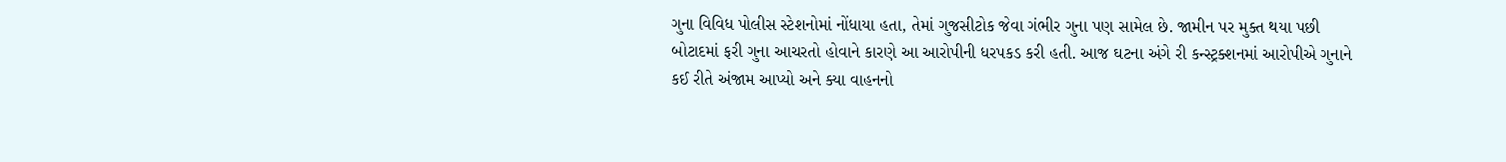ગુના વિવિધ પોલીસ સ્ટેશનોમાં નોંધાયા હતા, તેમાં ગુજસીટોક જેવા ગંભીર ગુના પણ સામેલ છે. જામીન પર મુક્ત થયા પછી બોટાદમાં ફરી ગુના આચરતો હોવાને કારણે આ આરોપીની ધરપકડ કરી હતી. આજ ઘટના અંગે રી કન્સ્ટ્રક્શનમાં આરોપીએ ગુનાને કઈ રીતે અંજામ આપ્યો અને ક્યા વાહનનો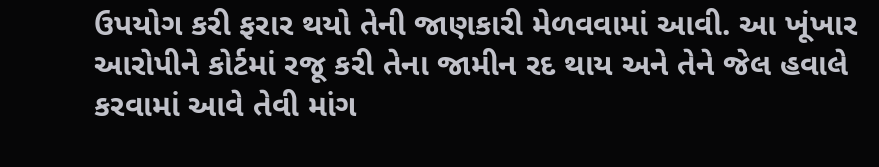ઉપયોગ કરી ફરાર થયો તેની જાણકારી મેળવવામાં આવી. આ ખૂંખાર આરોપીને કોર્ટમાં રજૂ કરી તેના જામીન રદ થાય અને તેને જેલ હવાલે કરવામાં આવે તેવી માંગ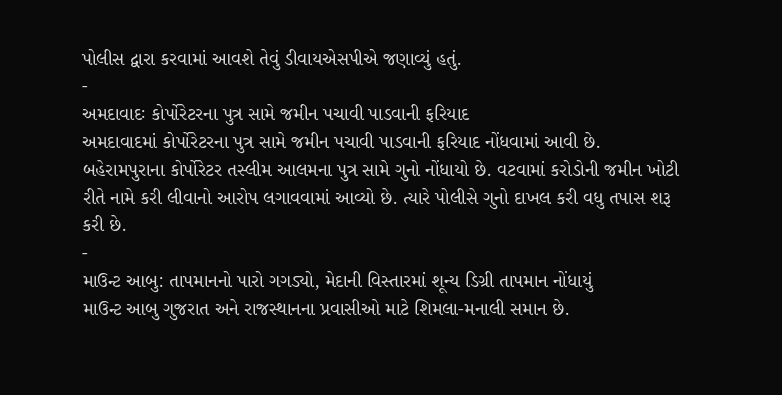પોલીસ દ્વારા કરવામાં આવશે તેવું ડીવાયએસપીએ જણાવ્યું હતું.
-
અમદાવાદઃ કોર્પોરેટરના પુત્ર સામે જમીન પચાવી પાડવાની ફરિયાદ
અમદાવાદમાં કોર્પોરેટરના પુત્ર સામે જમીન પચાવી પાડવાની ફરિયાદ નોંધવામાં આવી છે. બહેરામપુરાના કોર્પોરેટર તસ્લીમ આલમના પુત્ર સામે ગુનો નોંધાયો છે. વટવામાં કરોડોની જમીન ખોટી રીતે નામે કરી લીવાનો આરોપ લગાવવામાં આવ્યો છે. ત્યારે પોલીસે ગુનો દાખલ કરી વધુ તપાસ શરૂ કરી છે.
-
માઉન્ટ આબુ: તાપમાનનો પારો ગગડ્યો, મેદાની વિસ્તારમાં શૂન્ય ડિગ્રી તાપમાન નોંધાયું
માઉન્ટ આબુ ગુજરાત અને રાજસ્થાનના પ્રવાસીઓ માટે શિમલા-મનાલી સમાન છે.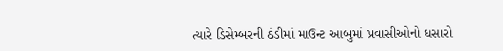ત્યારે ડિસેમ્બરની ઠંડીમાં માઉન્ટ આબુમાં પ્રવાસીઓનો ધસારો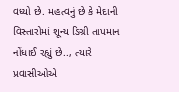વધ્યો છે. મહત્વનું છે કે મેદાની વિસ્તારોમાં શૂન્ય ડિગ્રી તાપમાન નોંધાઈ રહ્યું છે.., ત્યારે પ્રવાસીઓએ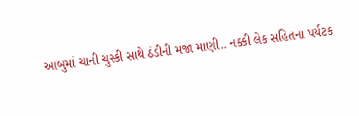આબુમાં ચાની ચુસ્કી સાથે ઠંડીની મજા માણી.. નક્કી લેક સહિતના પર્યટક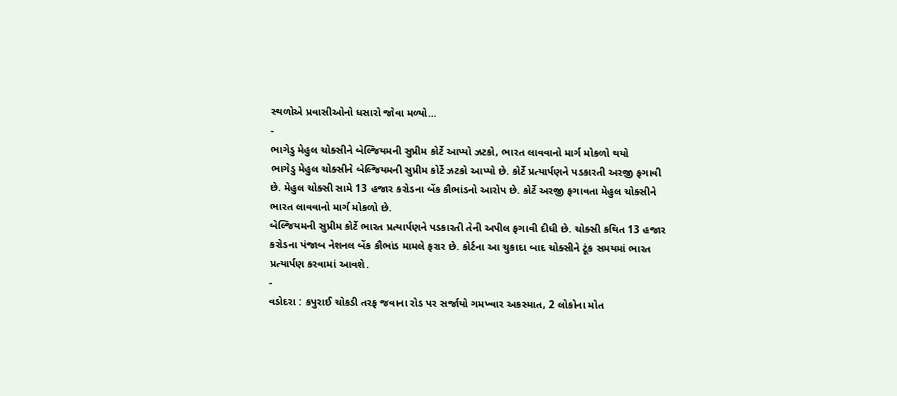સ્થળોએ પ્રવાસીઓનો ધસારો જોવા મળ્યો…
-
ભાગેડુ મેહુલ ચોક્સીને બેલ્જિયમની સુપ્રીમ કોર્ટે આપ્યો ઝટકો, ભારત લાવવાનો માર્ગ મોકળો થયો
ભાગેડુ મેહુલ ચોક્સીને બેલ્જિયમની સુપ્રીમ કોર્ટે ઝટકો આપ્યો છે. કોર્ટે પ્રત્યાર્પણને પડકારતી અરજી ફગાવી છે. મેહુલ ચોક્સી સામે 13 હજાર કરોડના બેંક કૌભાંડનો આરોપ છે. કોર્ટે અરજી ફગાવતા મેહુલ ચોક્સીને ભારત લાવવાનો માર્ગ મોકળો છે.
બેલ્જિયમની સુપ્રીમ કોર્ટે ભારત પ્રત્યાર્પણને પડકારતી તેની અપીલ ફગાવી દીધી છે. ચોક્સી કથિત 13 હજાર કરોડના પંજાબ નેશનલ બેંક કૌભાંડ મામલે ફરાર છે. કોર્ટના આ ચુકાદા બાદ ચોક્સીને ટૂંક સમયમાં ભારત પ્રત્યાર્પણ કરવામાં આવશે.
-
વડોદરા : કપુરાઈ ચોકડી તરફ જવાના રોડ પર સર્જાયો ગમખ્વાર અકસ્માત, 2 લોકોના મોત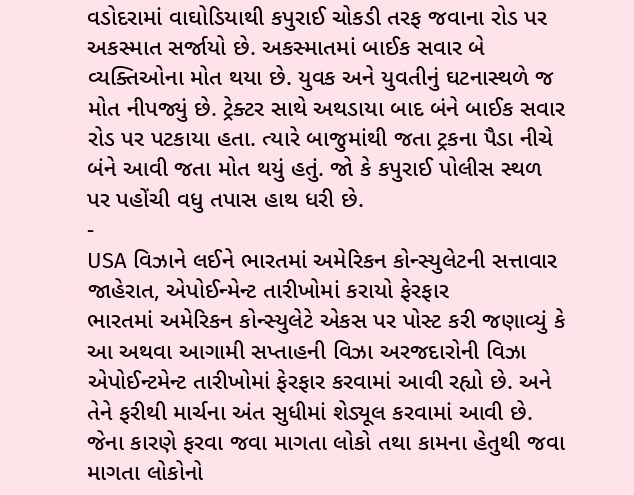વડોદરામાં વાઘોડિયાથી કપુરાઈ ચોકડી તરફ જવાના રોડ પર અકસ્માત સર્જાયો છે. અકસ્માતમાં બાઈક સવાર બે વ્યક્તિઓના મોત થયા છે. યુવક અને યુવતીનું ઘટનાસ્થળે જ મોત નીપજ્યું છે. ટ્રેક્ટર સાથે અથડાયા બાદ બંને બાઈક સવાર રોડ પર પટકાયા હતા. ત્યારે બાજુમાંથી જતા ટ્રકના પૈડા નીચે બંને આવી જતા મોત થયું હતું. જો કે કપુરાઈ પોલીસ સ્થળ પર પહોંચી વધુ તપાસ હાથ ધરી છે.
-
USA વિઝાને લઈને ભારતમાં અમેરિકન કોન્સ્યુલેટની સત્તાવાર જાહેરાત, એપોઈન્મેન્ટ તારીખોમાં કરાયો ફેરફાર
ભારતમાં અમેરિકન કોન્સ્યુલેટે એકસ પર પોસ્ટ કરી જણાવ્યું કે આ અથવા આગામી સપ્તાહની વિઝા અરજદારોની વિઝા એપોઈન્ટમેન્ટ તારીખોમાં ફેરફાર કરવામાં આવી રહ્યો છે. અને તેને ફરીથી માર્ચના અંત સુધીમાં શેડ્યૂલ કરવામાં આવી છે. જેના કારણે ફરવા જવા માગતા લોકો તથા કામના હેતુથી જવા માગતા લોકોનો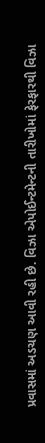પ્રવાસમાં અડચણ આવી રહી છે. વિઝા એપોઈન્ટમેન્ટની તારીખોમાં ફેરફારથી વિઝા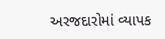અરજદારોમાં વ્યાપક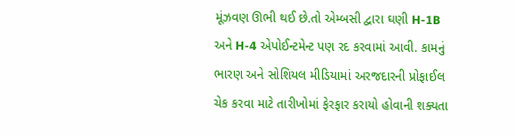મૂંઝવણ ઊભી થઈ છે.તો એમ્બસી દ્વારા ઘણી H-1B અને H-4 એપોઈન્ટમેન્ટ પણ રદ કરવામાં આવી. કામનું ભારણ અને સોશિયલ મીડિયામાં અરજદારની પ્રોફાઈલ ચેક કરવા માટે તારીખોમાં ફેરફાર કરાયો હોવાની શક્યતા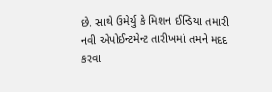છે. સાથે ઉમેર્યુ કે મિશન ઈન્ડિયા તમારી નવી એપોઈન્ટમેન્ટ તારીખમાં તમને મદદ કરવા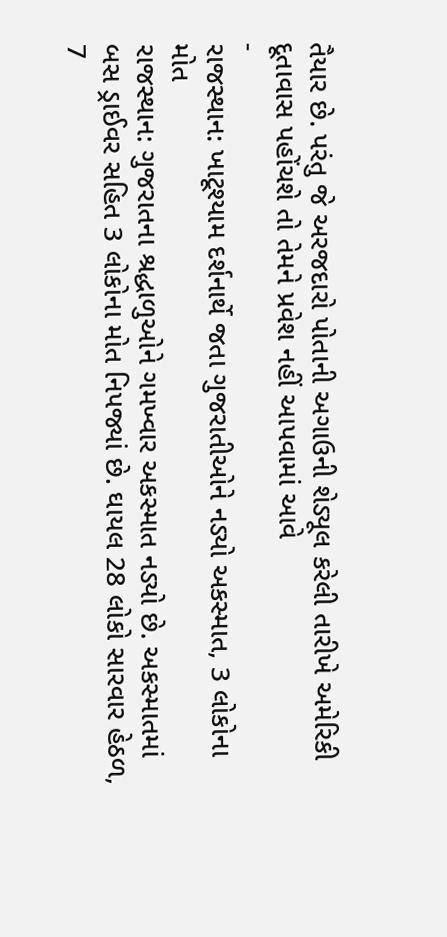તૈયાર છે. પરંતુ જે અરજદારો પોતાની અગાઉની શેડ્યૂલ કરેલી તારીખે અમેરિકી દૂતાવાસ પહોંચશે તો તેમને પ્રવેશ નહીં આપવામાં આવે
-
રાજસ્થાન: ખાટૂશ્યામ દર્શનાર્થે જતા ગુજરાતીઓને નડ્યો અકસ્માત, 3 લોકોના મોત
રાજસ્થાન: ગુજરાતના શ્રદ્ધાળુઓને ગમખ્વાર અકસ્માત નડ્યો છે. અકસ્માતમાં બસ ડ્રાઈવર સહિત 3 લોકોના મોત નિપજ્યાં છે. ઘાયલ 28 લોકો સારવાર હેઠળ, 7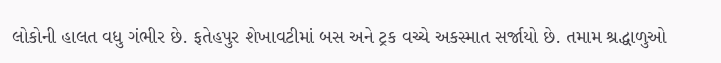લોકોની હાલત વધુ ગંભીર છે. ફતેહપુર શેખાવટીમાં બસ અને ટ્રક વચ્ચે અકસ્માત સર્જાયો છે. તમામ શ્રદ્ધાળુઓ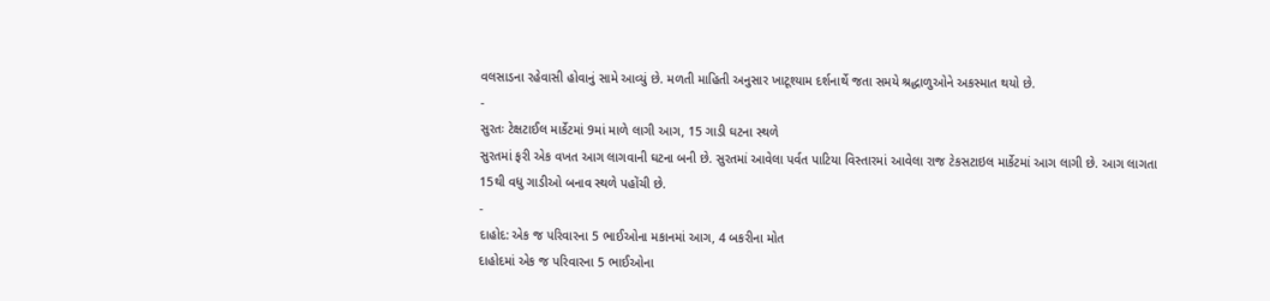વલસાડના રહેવાસી હોવાનું સામે આવ્યું છે. મળતી માહિતી અનુસાર ખાટૂશ્યામ દર્શનાર્થે જતા સમયે શ્રદ્ધાળુઓને અકસ્માત થયો છે.
-
સુરતઃ ટેક્ષટાઈલ માર્કેટમાં 9માં માળે લાગી આગ, 15 ગાડી ઘટના સ્થળે
સુરતમાં ફરી એક વખત આગ લાગવાની ઘટના બની છે. સુરતમાં આવેલા પર્વત પાટિયા વિસ્તારમાં આવેલા રાજ ટેકસટાઇલ માર્કેટમાં આગ લાગી છે. આગ લાગતા 15થી વધુ ગાડીઓ બનાવ સ્થળે પહોંચી છે.
-
દાહોદ: એક જ પરિવારના 5 ભાઈઓના મકાનમાં આગ, 4 બકરીના મોત
દાહોદમાં એક જ પરિવારના 5 ભાઈઓના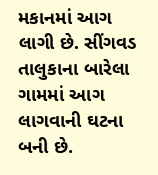મકાનમાં આગ લાગી છે. સીંગવડ તાલુકાના બારેલા ગામમાં આગ લાગવાની ઘટના બની છે.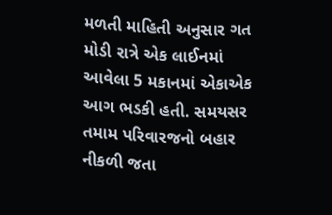મળતી માહિતી અનુસાર ગત મોડી રાત્રે એક લાઈનમાં આવેલા 5 મકાનમાં એકાએક આગ ભડકી હતી. સમયસર તમામ પરિવારજનો બહાર નીકળી જતા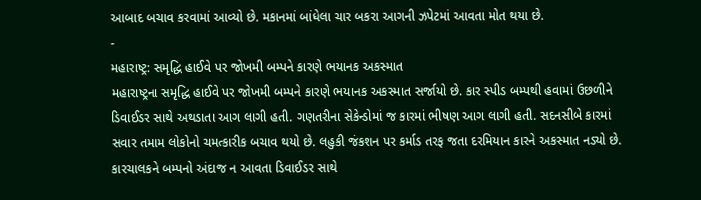આબાદ બચાવ કરવામાં આવ્યો છે. મકાનમાં બાંધેલા ચાર બકરા આગની ઝપેટમાં આવતા મોત થયા છે.
-
મહારાષ્ટ્ર: સમૃદ્ધિ હાઈવે પર જોખમી બમ્પને કારણે ભયાનક અકસ્માત
મહારાષ્ટ્રના સમૃદ્ધિ હાઈવે પર જોખમી બમ્પને કારણે ભયાનક અકસ્માત સર્જાયો છે. કાર સ્પીડ બમ્પથી હવામાં ઉછળીને ડિવાઈડર સાથે અથડાતા આગ લાગી હતી. ગણતરીના સેકેન્ડોમાં જ કારમાં ભીષણ આગ લાગી હતી. સદનસીબે કારમાં સવાર તમામ લોકોનો ચમત્કારીક બચાવ થયો છે. લહુકી જંકશન પર કર્માડ તરફ જતા દરમિયાન કારને અકસ્માત નડ્યો છે. કારચાલકને બમ્પનો અંદાજ ન આવતા ડિવાઈડર સાથે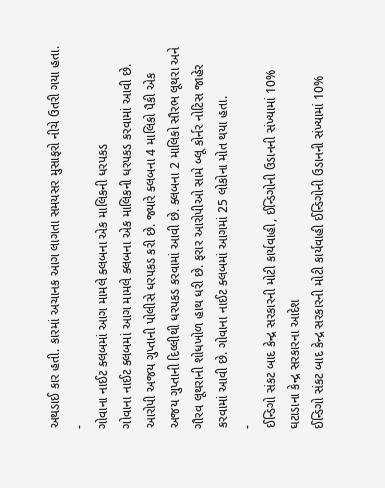અથડાઈ કાર હતી. કારમાં અચાનક આગ લાગતા સમયસર મુસાફરો નીચે ઉતરી ગયા હતા.
-
ગોવાના નાઈટ ક્લબમાં આગ મામલે ક્લબના એક માલિકની ધરપકડ
ગોવાના નાઈટ ક્લબમાં આગ મામલે ક્લબના એક માલિકની ધરપકડ કરવામાં આવી છે. આરોપી અજય ગુપ્તાની પોલીસે ધરપકડ કરી છે. જ્યારે ક્લબના 4 માલિકો પૈકી એક અજય ગુપ્તાની દિલ્લીથી ધરપકડ કરવામાં આવી છે. ક્લબના 2 માલિકો સૌરભ લૂથરા અને ગૌરવ લૂથરાની શોધખોળ હાથ ધરી છે. ફરાર આરોપીઓ સામે બ્લૂ કોર્નર નોટિસ જાહેર કરવામાં આવી છે. ગોવાના નાઈટ ક્લબમાં આગમાં 25 લોકોના મોત થયા હતા.
-
ઈન્ડિગો સંકટ બાદ કેન્દ્ર સરકારની મોટી કાર્યવાહી, ઈન્ડિગોની ઉડાનની સંખ્યામાં 10% ઘટાડાના કેન્દ્ર સરકારના આદેશ
ઈન્ડિગો સંકટ બાદ કેન્દ્ર સરકારની મોટી કાર્યવાહી ઈન્ડિગોની ઉડાનની સંખ્યામાં 10%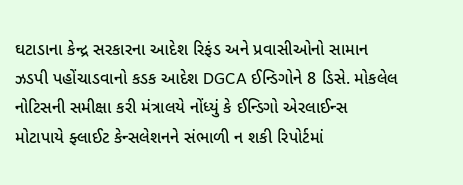ઘટાડાના કેન્દ્ર સરકારના આદેશ રિફંડ અને પ્રવાસીઓનો સામાન ઝડપી પહોંચાડવાનો કડક આદેશ DGCA ઈન્ડિગોને 8 ડિસે. મોકલેલ નોટિસની સમીક્ષા કરી મંત્રાલયે નોંધ્યું કે ઈન્ડિગો એરલાઈન્સ મોટાપાયે ફ્લાઈટ કેન્સલેશનને સંભાળી ન શકી રિપોર્ટમાં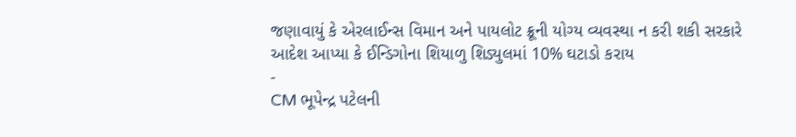જણાવાયું કે એરલાઈન્સ વિમાન અને પાયલોટ ક્રૂની યોગ્ય વ્યવસ્થા ન કરી શકી સરકારે આદેશ આપ્યા કે ઈન્ડિગોના શિયાળુ શિડ્યુલમાં 10% ઘટાડો કરાય
-
CM ભૂપેન્દ્ર પટેલની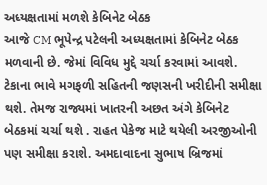અધ્યક્ષતામાં મળશે કેબિનેટ બેઠક
આજે CM ભૂપેન્દ્ર પટેલની અધ્યક્ષતામાં કેબિનેટ બેઠક મળવાની છે. જેમાં વિવિધ મુદ્દે ચર્ચા કરવામાં આવશે. ટેકાના ભાવે મગફળી સહિતની જણસની ખરીદીની સમીક્ષા થશે. તેમજ રાજ્યમાં ખાતરની અછત અંગે કેબિનેટ બેઠકમાં ચર્ચા થશે . રાહત પેકેજ માટે થયેલી અરજીઓની પણ સમીક્ષા કરાશે. અમદાવાદના સુભાષ બ્રિજમાં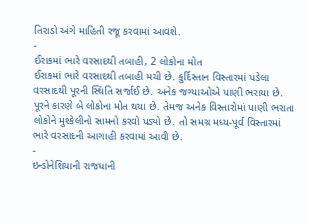તિરાડો અંગે માહિતી રજૂ કરવામાં આવશે.
-
ઈરાકમાં ભારે વરસાદથી તબાહી, 2 લોકોના મોત
ઈરાકમાં ભારે વરસાદથી તબાહી મચી છે. કુર્દિસ્તાન વિસ્તારમાં પડેલા વરસાદથી પૂરની સ્થિતિ સર્જાઈ છે. અનેક જગ્યાઓએ પાણી ભરાયા છે. પૂરને કારણે બે લોકોના મોત થયા છે. તેમજ અનેક વિસ્તારોમાં પાણી ભરાતા લોકોને મુશ્કેલીનો સામનો કરવો પડ્યો છે. તો સમગ્ર મધ્ય-પૂર્વ વિસ્તારમાં ભારે વરસાદની આગાહી કરવામાં આવી છે.
-
ઇન્ડોનેશિયાની રાજધાની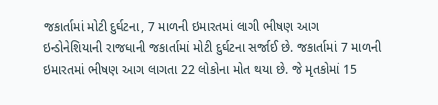જકાર્તામાં મોટી દુર્ઘટના, 7 માળની ઇમારતમાં લાગી ભીષણ આગ
ઇન્ડોનેશિયાની રાજધાની જકાર્તામાં મોટી દુર્ઘટના સર્જાઈ છે. જકાર્તામાં 7 માળની ઇમારતમાં ભીષણ આગ લાગતા 22 લોકોના મોત થયા છે. જે મૃતકોમાં 15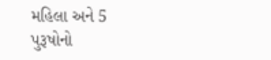મહિલા અને 5 પુરૂષોનો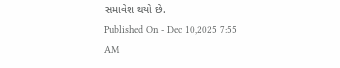સમાવેશ થયો છે.
Published On - Dec 10,2025 7:55 AM